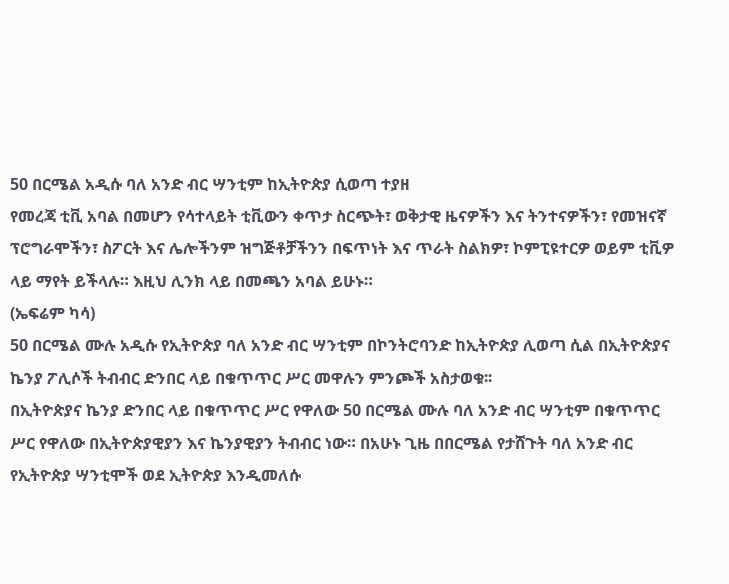50 በርሜል አዲሱ ባለ አንድ ብር ሣንቲም ከኢትዮጵያ ሲወጣ ተያዘ
የመረጃ ቲቪ አባል በመሆን የሳተላይት ቲቪውን ቀጥታ ስርጭት፣ ወቅታዊ ዜናዎችን እና ትንተናዎችን፣ የመዝናኛ ፕሮግራሞችን፣ ስፖርት እና ሌሎችንም ዝግጅቶቻችንን በፍጥነት እና ጥራት ስልክዎ፣ ኮምፒዩተርዎ ወይም ቲቪዎ ላይ ማየት ይችላሉ። እዚህ ሊንክ ላይ በመጫን አባል ይሁኑ።
(ኤፍሬም ካሳ)
50 በርሜል ሙሉ አዲሱ የኢትዮጵያ ባለ አንድ ብር ሣንቲም በኮንትሮባንድ ከኢትዮጵያ ሊወጣ ሲል በኢትዮጵያና ኬንያ ፖሊሶች ትብብር ድንበር ላይ በቁጥጥር ሥር መዋሉን ምንጮች አስታወቁ፡፡
በኢትዮጵያና ኬንያ ድንበር ላይ በቁጥጥር ሥር የዋለው 50 በርሜል ሙሉ ባለ አንድ ብር ሣንቲም በቁጥጥር ሥር የዋለው በኢትዮጵያዊያን እና ኬንያዊያን ትብብር ነው። በአሁኑ ጊዜ በበርሜል የታሸጉት ባለ አንድ ብር የኢትዮጵያ ሣንቲሞች ወደ ኢትዮጵያ እንዲመለሱ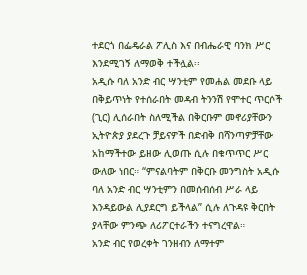ተደርጎ በፌዴራል ፖሊስ እና በብሔራዊ ባንክ ሥር እንደሚገኝ ለማወቅ ተችሏል፡፡
አዲሱ ባለ አንድ ብር ሣንቲም የመሐል መደቡ ላይ በቅይጥነት የተሰራበት መዳብ ትንንሽ የሞተር ጥርሶች (ጊር) ሊሰራበት ስለሚችል በቅርቡም መኖሪያቸውን ኢትዮጵያ ያደረጉ ቻይናዎች በድብቅ በሻንጣዎቻቸው አከማችተው ይዘው ሊወጡ ሲሉ በቁጥጥር ሥር ውለው ነበር። “ምናልባትም በቅርቡ መንግስት አዲሱ ባለ አንድ ብር ሣንቲምን በመሰብሰብ ሥራ ላይ እንዳይውል ሊያደርግ ይችላል” ሲሉ ለጉዳዩ ቅርበት ያላቸው ምንጭ ለሪፖርተራችን ተናግረዋል።
አንድ ብር የወረቀት ገንዘብን ለማተም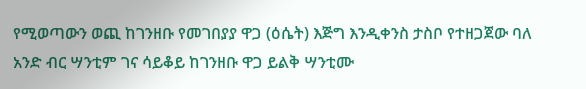የሚወጣውን ወጪ ከገንዘቡ የመገበያያ ዋጋ (ዕሴት) እጅግ እንዲቀንስ ታስቦ የተዘጋጀው ባለ አንድ ብር ሣንቲም ገና ሳይቆይ ከገንዘቡ ዋጋ ይልቅ ሣንቲሙ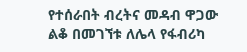የተሰራበት ብረትና መዳብ ዋጋው ልቆ በመገኘቱ ለሌላ የፋብሪካ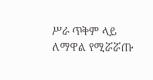ሥራ ጥቅም ላይ ለማዋል የሚሯሯጡ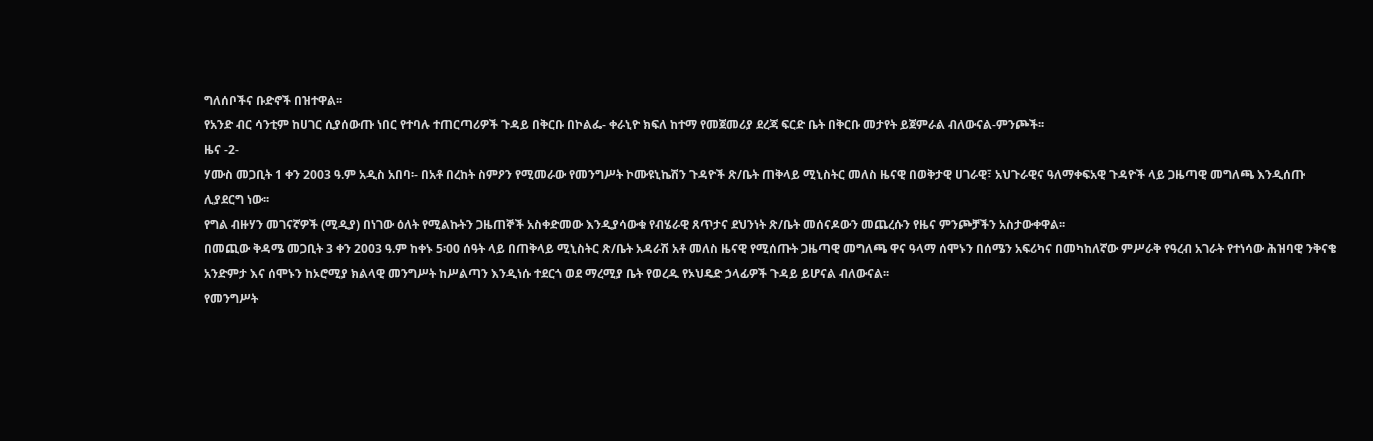ግለሰቦችና ቡድኖች በዝተዋል፡፡
የአንድ ብር ሳንቲም ከሀገር ሲያሰውጡ ነበር የተባሉ ተጠርጣሪዎች ጉዳይ በቅርቡ በኮልፌ- ቀራኒዮ ክፍለ ከተማ የመጀመሪያ ደረጃ ፍርድ ቤት በቅርቡ መታየት ይጀምራል ብለውናል-ምንጮች፡፡
ዜና -2-
ሃሙስ መጋቢት 1 ቀን 2003 ዓ.ም አዲስ አበባ፡- በአቶ በረከት ስምዖን የሚመራው የመንግሥት ኮሙዩኒኬሽን ጉዳዮች ጽ/ቤት ጠቅላይ ሚኒስትር መለስ ዜናዊ በወቅታዊ ሀገራዊ፣ አህጉራዊና ዓለማቀፍአዊ ጉዳዮች ላይ ጋዜጣዊ መግለጫ እንዲሰጡ ሊያደርግ ነው፡፡
የግል ብዙሃን መገናኛዎች (ሚዲያ) በነገው ዕለት የሚልኩትን ጋዜጠኞች አስቀድመው እንዲያሳውቁ የብሄራዊ ጸጥታና ደህንነት ጽ/ቤት መሰናዶውን መጨረሱን የዜና ምንጮቻችን አስታውቀዋል፡፡
በመጪው ቅዳሜ መጋቢት 3 ቀን 2003 ዓ.ም ከቀኑ 5፡00 ሰዓት ላይ በጠቅላይ ሚኒስትር ጽ/ቤት አዳራሽ አቶ መለስ ዜናዊ የሚሰጡት ጋዜጣዊ መግለጫ ዋና ዓላማ ሰሞኑን በሰሜን አፍሪካና በመካከለኛው ምሥራቅ የዓረብ አገራት የተነሳው ሕዝባዊ ንቅናቄ አንድምታ እና ሰሞኑን ከኦሮሚያ ክልላዊ መንግሥት ከሥልጣን እንዲነሱ ተደርጎ ወደ ማረሚያ ቤት የወረዱ የኦህዴድ ኃላፊዎች ጉዳይ ይሆናል ብለውናል፡፡
የመንግሥት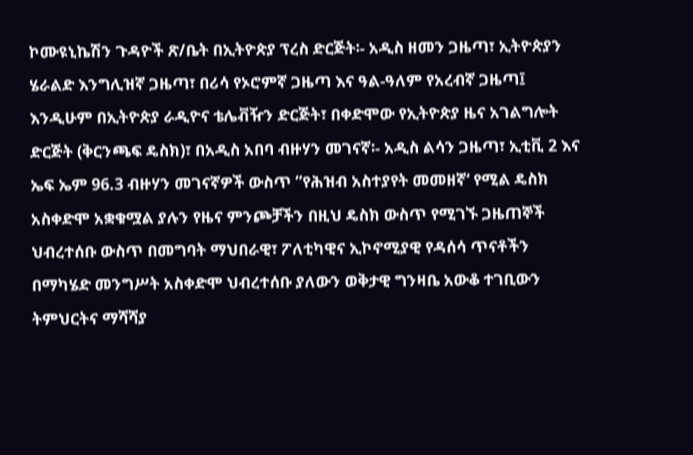ኮሙዩኒኬሽን ጉዳዮች ጽ/ቤት በኢትዮጵያ ፕረስ ድርጅት፡- አዲስ ዘመን ጋዜጣ፣ ኢትዮጵያን ሄራልድ እንግሊዝኛ ጋዜጣ፣ በሪሳ የኦሮምኛ ጋዜጣ እና ዓል-ዓለም የአረብኛ ጋዜጣ፤ እንዲሁም በኢትዮጵያ ራዲዮና ቴሌቭዥን ድርጅት፣ በቀድሞው የኢትዮጵያ ዜና አገልግሎት ድርጅት (ቅርንጫፍ ዴስክ)፣ በአዲስ አበባ ብዙሃን መገናኛ፡- አዲስ ልሳን ጋዜጣ፣ ኢቲቪ 2 እና ኤፍ ኤም 96.3 ብዙሃን መገናኛዎች ውስጥ ”የሕዝብ አስተያየት መመዘኛ‘ የሚል ዴስክ አስቀድሞ አቋቁሟል ያሉን የዜና ምንጮቻችን በዚህ ዴስክ ውስጥ የሚገኙ ጋዜጠኞች ህብረተሰቡ ውስጥ በመግባት ማህበራዊ፣ ፖለቲካዊና ኢኮኖሚያዊ የዳሰሳ ጥናቶችን በማካሄድ መንግሥት አስቀድሞ ህብረተሰቡ ያለውን ወቅታዊ ግንዛቤ አውቆ ተገቢውን ትምህርትና ማሻሻያ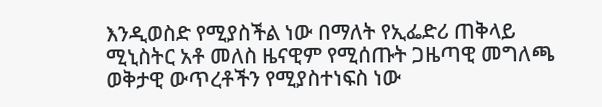እንዲወስድ የሚያስችል ነው በማለት የኢፌድሪ ጠቅላይ ሚኒስትር አቶ መለስ ዜናዊም የሚሰጡት ጋዜጣዊ መግለጫ ወቅታዊ ውጥረቶችን የሚያስተነፍስ ነው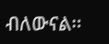ብለውናል፡፡